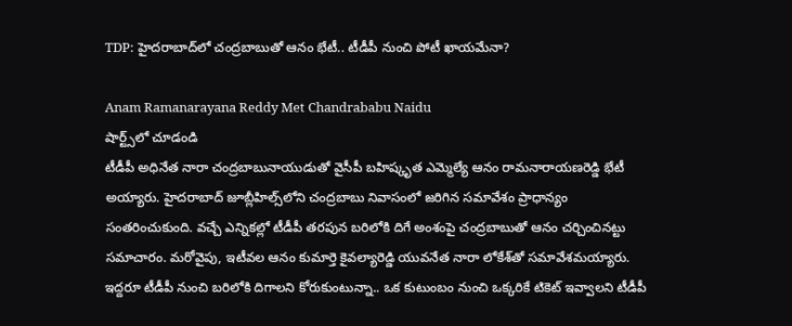TDP: హైదరాబాద్‌లో చంద్రబాబుతో ఆనం భేటీ.. టీడీపీ నుంచి పోటీ ఖాయమేనా?

Anam Ramanarayana Reddy Met Chandrababu Naidu
షార్ట్స్‌లో చూడండి
టీడీపీ అధినేత నారా చంద్రబాబునాయుడుతో వైసీపీ బహిష్కృత ఎమ్మెల్యే ఆనం రామనారాయణరెడ్డి భేటీ అయ్యారు. హైదరాబాద్‌ జూబ్లీహిల్స్‌లోని చంద్రబాబు నివాసంలో జరిగిన సమావేశం ప్రాధాన్యం సంతరించుకుంది. వచ్చే ఎన్నికల్లో టీడీపీ తరపున బరిలోకి దిగే అంశంపై చంద్రబాబుతో ఆనం చర్చించినట్టు సమాచారం. మరోవైపు, ఇటీవల ఆనం కుమార్తె కైవల్యారెడ్డి యువనేత నారా లోకేశ్‌తో సమావేశమయ్యారు. ఇద్దరూ టీడీపీ నుంచి బరిలోకి దిగాలని కోరుకుంటున్నా.. ఒక కుటుంబం నుంచి ఒక్కరికే టికెట్ ఇవ్వాలని టీడీపీ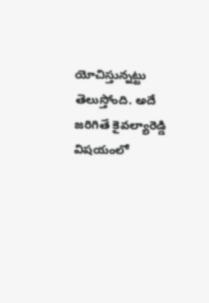యోచిస్తున్నట్టు తెలుస్తోంది. అదే జరిగితే కైవల్యారెడ్డి విషయంలో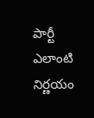పార్టీ ఎలాంటి నిర్ణయం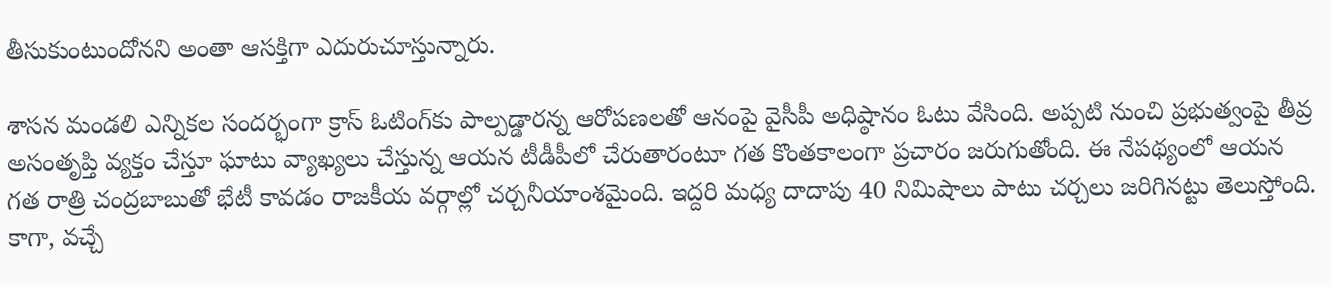తీసుకుంటుందోనని అంతా ఆసక్తిగా ఎదురుచూస్తున్నారు.

శాసన మండలి ఎన్నికల సందర్భంగా క్రాస్ ఓటింగ్‌కు పాల్పడ్డారన్న ఆరోపణలతో ఆనంపై వైసీపీ అధిష్ఠానం ఓటు వేసింది. అప్పటి నుంచి ప్రభుత్వంపై తీవ్ర అసంతృప్తి వ్యక్తం చేస్తూ ఘాటు వ్యాఖ్యలు చేస్తున్న ఆయన టీడీపీలో చేరుతారంటూ గత కొంతకాలంగా ప్రచారం జరుగుతోంది. ఈ నేపథ్యంలో ఆయన గత రాత్రి చంద్రబాబుతో భేటీ కావడం రాజకీయ వర్గాల్లో చర్చనీయాంశమైంది. ఇద్దరి మధ్య దాదాపు 40 నిమిషాలు పాటు చర్చలు జరిగినట్టు తెలుస్తోంది. కాగా, వచ్చే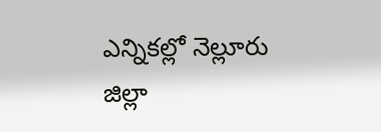ఎన్నికల్లో నెల్లూరు జిల్లా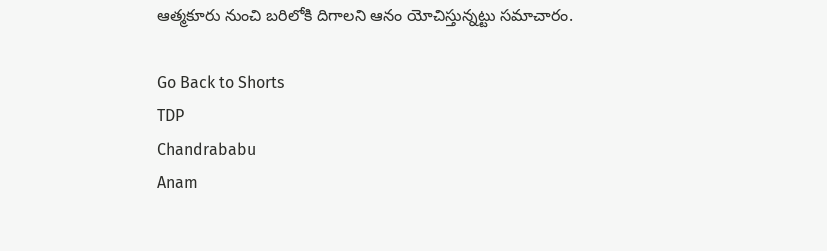ఆత్మకూరు నుంచి బరిలోకి దిగాలని ఆనం యోచిస్తున్నట్టు సమాచారం.

Go Back to Shorts
TDP
Chandrababu
Anam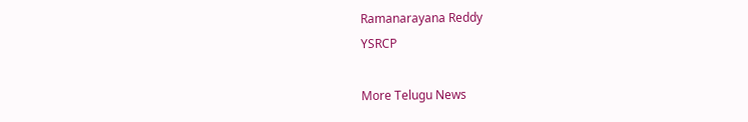Ramanarayana Reddy
YSRCP

More Telugu News